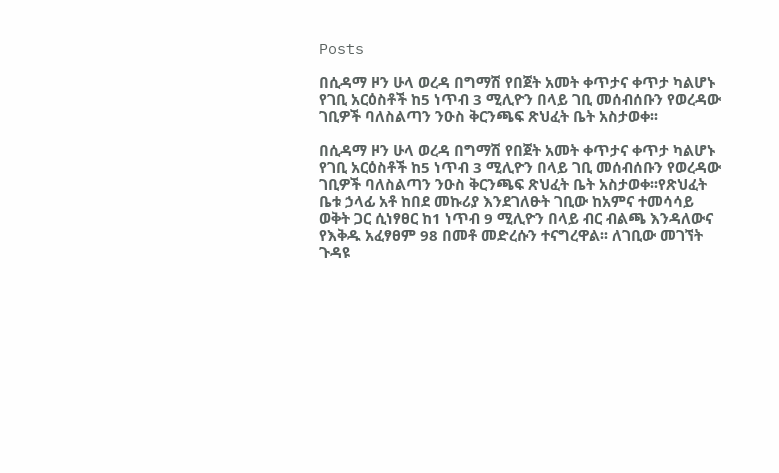Posts

በሲዳማ ዞን ሁላ ወረዳ በግማሽ የበጀት አመት ቀጥታና ቀጥታ ካልሆኑ የገቢ አርዕስቶች ከ5 ነጥብ 3 ሚሊዮን በላይ ገቢ መሰብሰቡን የወረዳው ገቢዎች ባለስልጣን ንዑስ ቅርንጫፍ ጽህፈት ቤት አስታወቀ፡፡

በሲዳማ ዞን ሁላ ወረዳ በግማሽ የበጀት አመት ቀጥታና ቀጥታ ካልሆኑ የገቢ አርዕስቶች ከ5 ነጥብ 3 ሚሊዮን በላይ ገቢ መሰብሰቡን የወረዳው ገቢዎች ባለስልጣን ንዑስ ቅርንጫፍ ጽህፈት ቤት አስታወቀ፡፡የጽህፈት ቤቱ ኃላፊ አቶ ከበደ መኩሪያ እንደገለፁት ገቢው ከአምና ተመሳሳይ ወቅት ጋር ሲነፃፀር ከ1 ነጥብ 9 ሚሊዮን በላይ ብር ብልጫ እንዳለውና የእቅዱ አፈፃፀም 98 በመቶ መድረሱን ተናግረዋል፡፡ ለገቢው መገኘት ጉዳዩ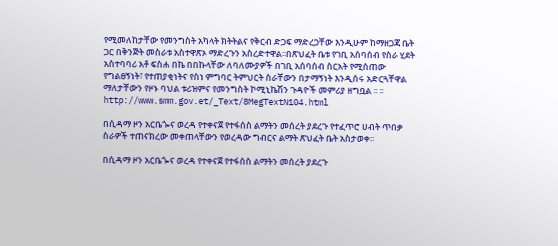የሚመለከታቸው የመንግስት አካላት ክትትልና የቅርብ ድጋፍ ማድረጋቸው እንዲሁም ከማዘጋጃ ቤት ጋር በቅንጅት መስራቱ አስተዋጽኦ ማድረጉን አስረድተዋል፡፡በጽህፈት ቤቱ የገቢ አሰባሰብ የስራ ሂደት አስተባባሪ አቶ ፍስሐ በኬ በበኩላቸው ለባለሙያዎች በገቢ አሰባሰብ ስርአት የሚሰጠው የግልፀኝነት፣ የተጠያቂነትና የስነ ምግባር ትምህርት ስራቸውን በታማኝነት እንዲሰሩ አድርጓቸዋል ማለታቸውን የዞኑ ባህል ቱሪዝምና የመንግስት ኮሚኒኬሽን ጉዳዮች መምሪያ ዘግቧል ፡፡ ፡፡ http://www.smm.gov.et/_Text/8MegTextN104.html

በሲዳማ ዞን አርቤጐና ወረዳ የተቀናጀ የተፋሰስ ልማትን መሰረት ያደረጉ የተፈጥሮ ሀብት ጥበቃ ስራዎች ተጠናክረው መቀጠላቸውን የወረዳው ግብርና ልማት ጽህፈት ቤት አስታወቀ፡፡

በሲዳማ ዞን አርቤጐና ወረዳ የተቀናጀ የተፋሰስ ልማትን መሰረት ያደረጉ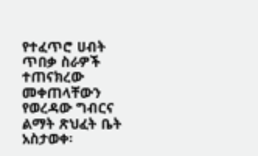የተፈጥሮ ሀብት ጥበቃ ስራዎች ተጠናክረው መቀጠላቸውን የወረዳው ግብርና ልማት ጽህፈት ቤት አስታወቀ፡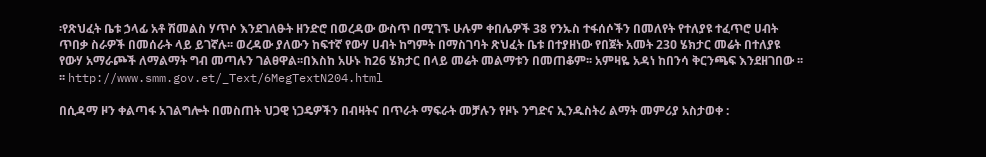፡የጽህፈት ቤቱ ኃላፊ አቶ ሽመልስ ሃጥሶ እንደገለፁት ዘንድሮ በወረዳው ውስጥ በሚገኙ ሁሉም ቀበሌዎች 38 የንኡስ ተፋሰሶችን በመለየት የተለያዩ ተፈጥሮ ሀብት ጥበቃ ስራዎች በመሰራት ላይ ይገኛሉ፡፡ ወረዳው ያለውን ከፍተኛ የውሃ ሀብት ከግምት በማስገባት ጽህፈት ቤቱ በተያዘነው የበጀት አመት 23ዐ ሄክታር መሬት በተለያዩ የውሃ አማራጮች ለማልማት ግብ መጣሉን ገልፀዋል፡፡በእስከ አሁኑ ከ26 ሄክታር በላይ መሬት መልማቱን በመጠቆም፡፡ አምዛዬ አዳነ ከበንሳ ቅርንጫፍ እንደዘገበው ፡፡ ፡፡ http://www.smm.gov.et/_Text/6MegTextN204.html

በሲዳማ ዞን ቀልጣፋ አገልግሎት በመስጠት ህጋዊ ነጋዴዎችን በብዛትና በጥራት ማፍራት መቻሉን የዞኑ ንግድና ኢንዱስትሪ ልማት መምሪያ አስታወቀ :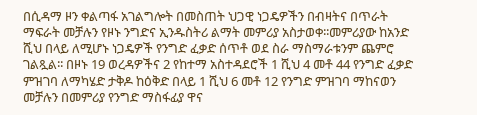በሲዳማ ዞን ቀልጣፋ አገልግሎት በመስጠት ህጋዊ ነጋዴዎችን በብዛትና በጥራት ማፍራት መቻሉን የዞኑ ንግድና ኢንዱስትሪ ልማት መምሪያ አስታወቀ፡፡መምሪያው ከአንድ ሺህ በላይ ለሚሆኑ ነጋዴዎች የንግድ ፈቃድ ሰጥቶ ወደ ስራ ማስማራቱንም ጨምሮ ገልጿል፡፡ በዞኑ 19 ወረዳዎችና 2 የከተማ አስተዳደሮች 1 ሺህ 4 መቶ 44 የንግድ ፈቃድ ምዝገባ ለማካሄድ ታቅዶ ከዕቅድ በላይ 1 ሺህ 6 መቶ 12 የንግድ ምዝገባ ማከናወን መቻሉን በመምሪያ የንግድ ማስፋፊያ ዋና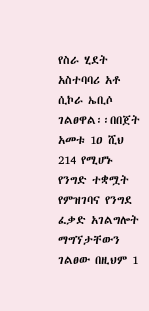የስራ ሂደት አስተባባሪ አቶ ሲኮራ ኤቢሶ ገልፀዋል፡፡በበጀት አመቱ 1ዐ ሺህ 214 የሚሆኑ የንግድ ተቋሟት የምዝገባና የንግደ ፈቃድ አገልግሎት ማግኘታቸውን ገልፀው በዚህም 1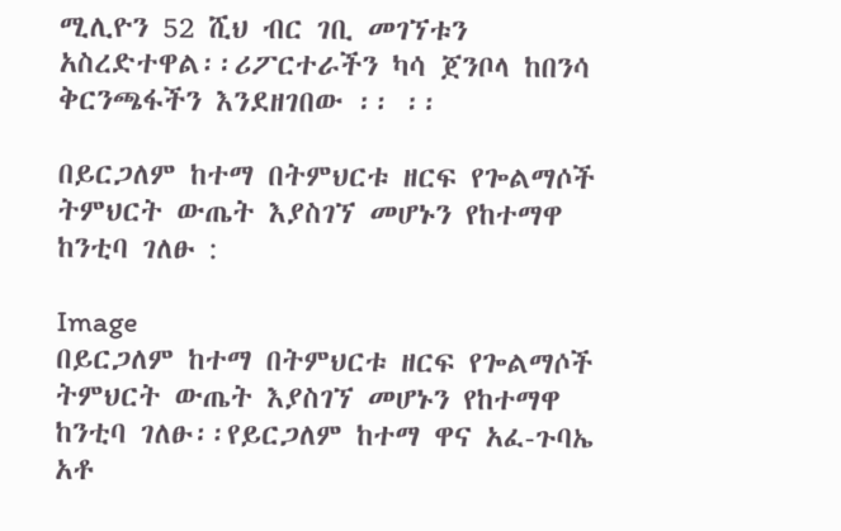ሚሊዮን 52 ሺህ ብር ገቢ መገኘቱን አስረድተዋል፡፡ሪፖርተራችን ካሳ ጀንቦላ ከበንሳ ቅርንጫፋችን እንደዘገበው ፡፡ ፡፡

በይርጋለም ከተማ በትምህርቱ ዘርፍ የጐልማሶች ትምህርት ውጤት እያስገኘ መሆኑን የከተማዋ ከንቲባ ገለፁ :

Image
በይርጋለም ከተማ በትምህርቱ ዘርፍ የጐልማሶች ትምህርት ውጤት እያስገኘ መሆኑን የከተማዋ ከንቲባ ገለፁ፡፡የይርጋለም ከተማ ዋና አፈ-ጉባኤ አቶ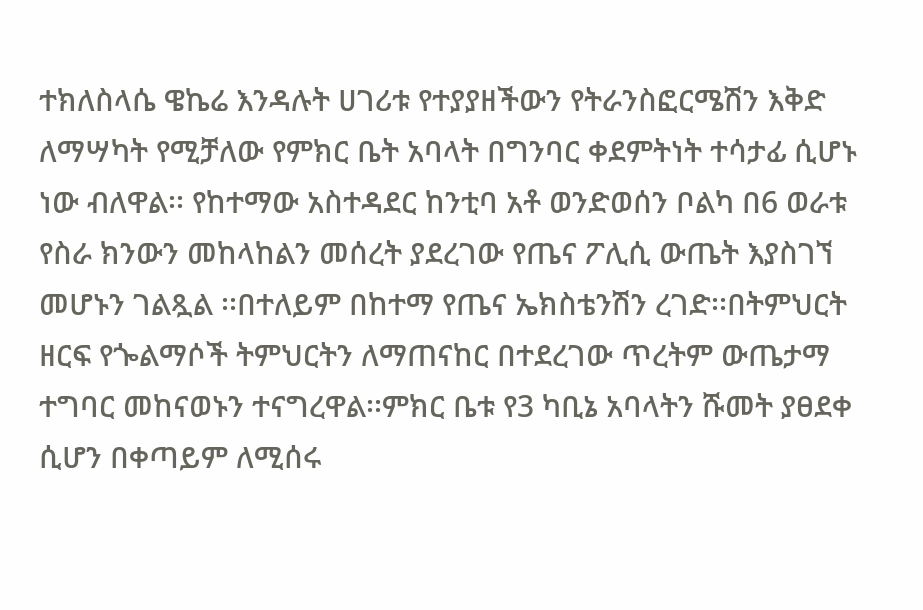ተክለስላሴ ዌኬሬ እንዳሉት ሀገሪቱ የተያያዘችውን የትራንስፎርሜሽን እቅድ ለማሣካት የሚቻለው የምክር ቤት አባላት በግንባር ቀደምትነት ተሳታፊ ሲሆኑ ነው ብለዋል፡፡ የከተማው አስተዳደር ከንቲባ አቶ ወንድወሰን ቦልካ በ6 ወራቱ የስራ ክንውን መከላከልን መሰረት ያደረገው የጤና ፖሊሲ ውጤት እያስገኘ መሆኑን ገልጿል ፡፡በተለይም በከተማ የጤና ኤክስቴንሽን ረገድ፡፡በትምህርት ዘርፍ የጐልማሶች ትምህርትን ለማጠናከር በተደረገው ጥረትም ውጤታማ ተግባር መከናወኑን ተናግረዋል፡፡ምክር ቤቱ የ3 ካቢኔ አባላትን ሹመት ያፀደቀ ሲሆን በቀጣይም ለሚሰሩ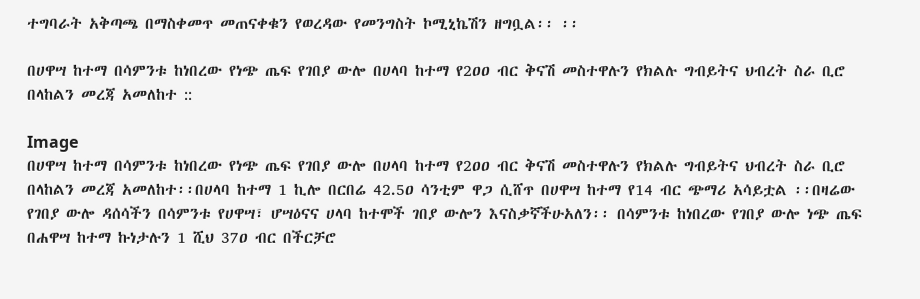ተግባራት አቅጣጫ በማስቀመጥ መጠናቀቁን የወረዳው የመንግስት ኮሚኒኬሽን ዘግቧል፡፡ ፡፡

በሀዋሣ ከተማ በሳምንቱ ከነበረው የነጭ ጤፍ የገበያ ውሎ በሀላባ ከተማ የ2ዐዐ ብር ቅናሽ መስተዋሉን የክልሉ ግብይትና ህብረት ስራ ቢሮ በላከልን መረጃ አመለከተ ::

Image
በሀዋሣ ከተማ በሳምንቱ ከነበረው የነጭ ጤፍ የገበያ ውሎ በሀላባ ከተማ የ2ዐዐ ብር ቅናሽ መስተዋሉን የክልሉ ግብይትና ህብረት ስራ ቢሮ በላከልን መረጃ አመለከተ፡፡በሀላባ ከተማ 1 ኪሎ በርበሬ 42.5ዐ ሳንቲም ዋጋ ሲሸጥ በሀዋሣ ከተማ የ14 ብር ጭማሪ አሳይቷል ፡፡በዛሬው የገበያ ውሎ ዳሰሳችን በሳምንቱ የሀዋሣ፣ ሆሣዕናና ሀላባ ከተሞች ገበያ ውሎን እናስቃኛችሁአለን፡፡ በሳምንቱ ከነበረው የገበያ ውሎ ነጭ ጤፍ በሐዋሣ ከተማ ኩነታሉን 1 ሺህ 37ዐ ብር በችርቻሮ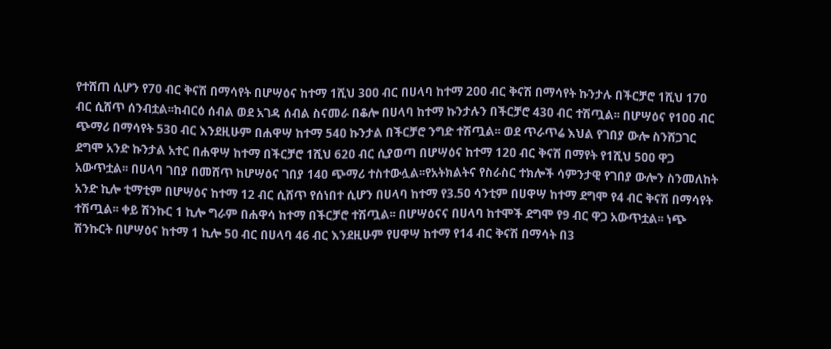የተሸጠ ሲሆን የ7ዐ ብር ቅናሽ በማሳየት በሆሣዕና ከተማ 1ሺህ 3ዐዐ ብር በሀላባ ከተማ 2ዐዐ ብር ቅናሽ በማሳየት ኩንታሉ በችርቻሮ 1ሺህ 17ዐ ብር ሲሸጥ ሰንብቷል፡፡ከብርዕ ሰብል ወደ አገዳ ሰብል ስናመራ በቆሎ በሀላባ ከተማ ኩንታሉን በችርቻሮ 43ዐ ብር ተሽጧል፡፡ በሆሣዕና የ1ዐዐ ብር ጭማሪ በማሳየት 53ዐ ብር እንደዚሁም በሐዋሣ ከተማ 54ዐ ኩንታል በችርቻሮ ንግድ ተሽጧል፡፡ ወደ ጥራጥሬ እህል የገበያ ውሎ ስንሸጋገር ደግሞ አንድ ኩንታል አተር በሐዋሣ ከተማ በችርቻሮ 1ሺህ 62ዐ ብር ሲያወጣ በሆሣዕና ከተማ 12ዐ ብር ቅናሽ በማየት የ1ሺህ 5ዐዐ ዋጋ አውጥቷል፡፡ በሀላባ ገበያ በመሸጥ ከሆሣዕና ገበያ 14ዐ ጭማሪ ተስተውሏል፡፡የአትክልትና የስራስር ተክሎች ሳምንታዊ የገበያ ውሎን ስንመለከት አንድ ኪሎ ቲማቲም በሆሣዕና ከተማ 12 ብር ሲሸጥ የሰነበተ ሲሆን በሀላባ ከተማ የ3.5ዐ ሳንቲም በሀዋሣ ከተማ ደግሞ የ4 ብር ቅናሽ በማሳየት ተሽጧል፡፡ ቀይ ሽንኩር 1 ኪሎ ግራም በሐዋሳ ከተማ በችርቻሮ ተሽጧል፡፡ በሆሣዕናና በሀላባ ከተሞች ደግሞ የ9 ብር ዋጋ አውጥቷል፡፡ ነጭ ሽንኩርት በሆሣዕና ከተማ 1 ኪሎ 5ዐ ብር በሀላባ 46 ብር እንደዚሁም የሀዋሣ ከተማ የ14 ብር ቅናሽ በማሳት በ3